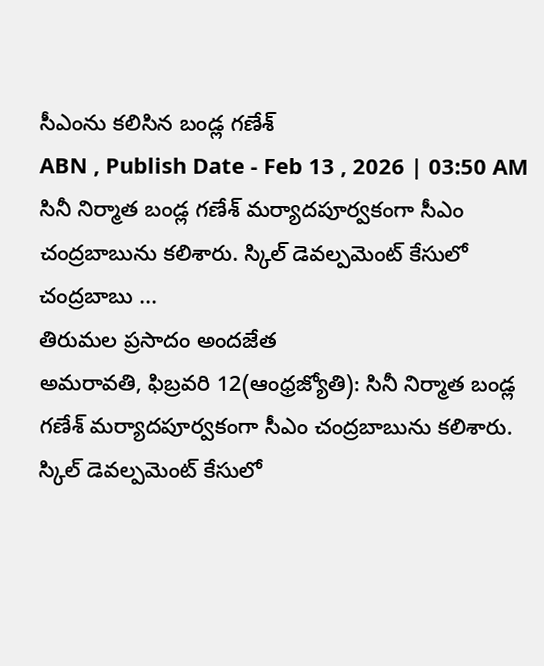సీఎంను కలిసిన బండ్ల గణేశ్
ABN , Publish Date - Feb 13 , 2026 | 03:50 AM
సినీ నిర్మాత బండ్ల గణేశ్ మర్యాదపూర్వకంగా సీఎం చంద్రబాబును కలిశారు. స్కిల్ డెవల్పమెంట్ కేసులో చంద్రబాబు ...
తిరుమల ప్రసాదం అందజేత
అమరావతి, ఫిబ్రవరి 12(ఆంధ్రజ్యోతి): సినీ నిర్మాత బండ్ల గణేశ్ మర్యాదపూర్వకంగా సీఎం చంద్రబాబును కలిశారు. స్కిల్ డెవల్పమెంట్ కేసులో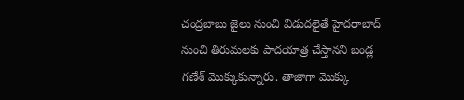చంద్రబాబు జైలు నుంచి విడుదలైతే హైదరాబాద్ నుంచి తిరుమలకు పాదయాత్ర చేస్తానని బండ్ల గణేశ్ మొక్కుకున్నారు. తాజాగా మొక్కు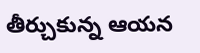తీర్చుకున్న ఆయన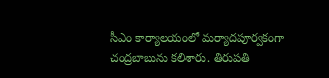సీఎం కార్యాలయంలో మర్యాదపూర్వకంగా చంద్రబాబును కలిశారు. తిరుపతి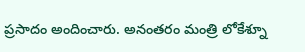ప్రసాదం అందించారు. అనంతరం మంత్రి లోకేశ్నూ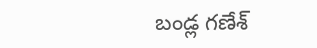బండ్ల గణేశ్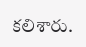కలిశారు.